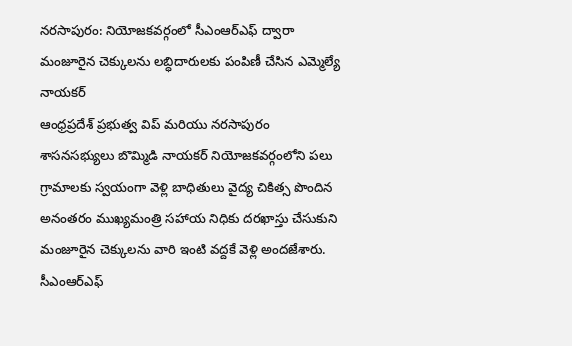నరసాపురం: నియోజకవర్గంలో సీఎంఆర్ఎఫ్ ద్వారా మంజూరైన చెక్కులను లబ్ధిదారులకు పంపిణీ చేసిన ఎమ్మెల్యే నాయకర్
ఆంధ్రప్రదేశ్ ప్రభుత్వ విప్ మరియు నరసాపురం శాసనసభ్యులు బొమ్మిడి నాయకర్ నియోజకవర్గంలోని పలు గ్రామాలకు స్వయంగా వెళ్లి బాధితులు వైద్య చికిత్స పొందిన అనంతరం ముఖ్యమంత్రి సహాయ నిధికు దరఖాస్తు చేసుకుని మంజూరైన చెక్కులను వారి ఇంటి వద్దకే వెళ్లి అందజేశారు. సీఎంఆర్ఎఫ్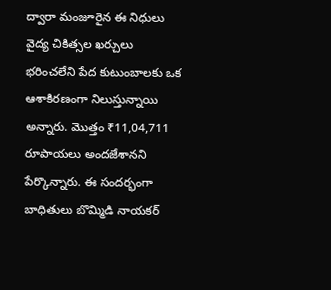ద్వారా మంజూరైన ఈ నిధులు వైద్య చికిత్సల ఖర్చులు భరించలేని పేద కుటుంబాలకు ఒక ఆశాకిరణంగా నిలుస్తున్నాయి అన్నారు. మొత్తం ₹11,04,711 రూపాయలు అందజేశానని పేర్కొన్నారు. ఈ సందర్భంగా బాధితులు బొమ్మిడి నాయకర్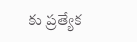కు ప్రత్యేక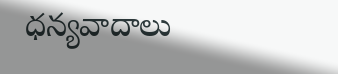ధన్యవాదాలు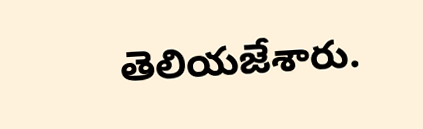తెలియజేశారు.